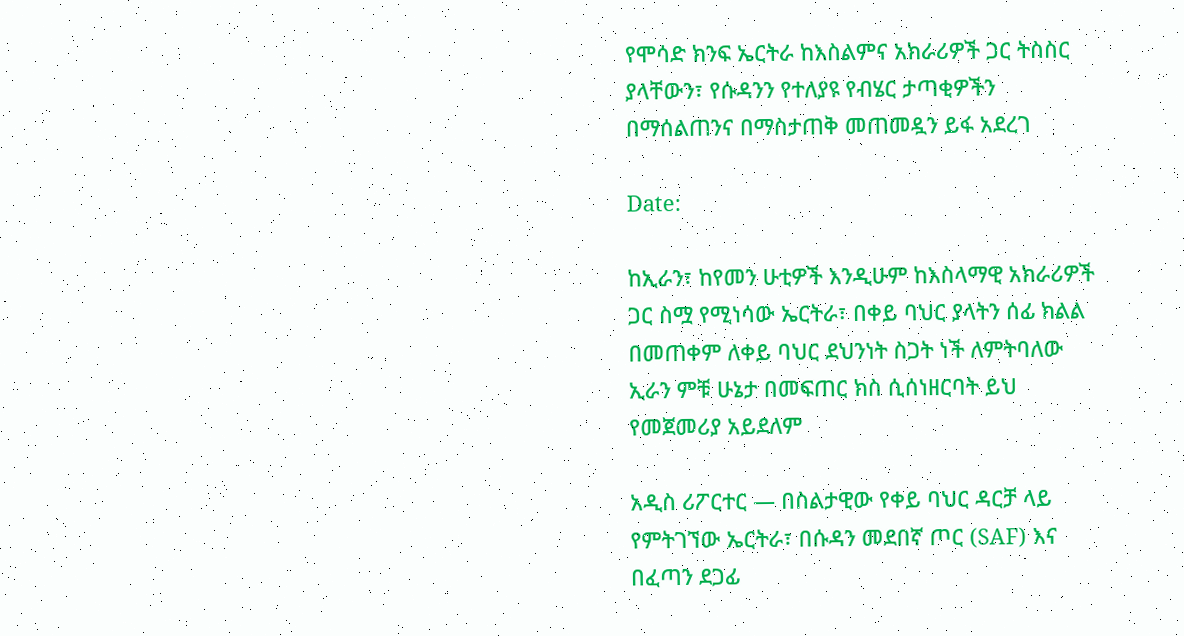የሞሳድ ክንፍ ኤርትራ ከእስልምና አክራሪዎች ጋር ትስስር ያላቸውን፣ የሱዳንን የተለያዩ የብሄር ታጣቂዎችን በማሰልጠንና በማስታጠቅ መጠመዷን ይፋ አደረገ

Date:

ከኢራን፣ ከየመን ሁቲዎች እንዲሁም ከእስላማዊ አክራሪዎች ጋር ስሟ የሚነሳው ኤርትራ፣ በቀይ ባህር ያላትን ሰፊ ክልል በመጠቀም ለቀይ ባህር ደህንነት ስጋት ነች ለምትባለው ኢራን ምቹ ሁኔታ በመፍጠር ክስ ሲሰነዘርባት ይህ የመጀመሪያ አይደለም

አዲስ ሪፖርተር — በስልታዊው የቀይ ባህር ዳርቻ ላይ የምትገኘው ኤርትራ፣ በሱዳን መደበኛ ጦር (SAF) እና በፈጣን ደጋፊ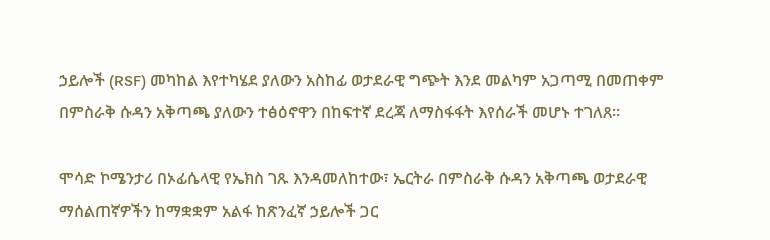ኃይሎች (RSF) መካከል እየተካሄደ ያለውን አስከፊ ወታደራዊ ግጭት እንደ መልካም አጋጣሚ በመጠቀም በምስራቅ ሱዳን አቅጣጫ ያለውን ተፅዕኖዋን በከፍተኛ ደረጃ ለማስፋፋት እየሰራች መሆኑ ተገለጸ።

ሞሳድ ኮሜንታሪ በኦፊሴላዊ የኤክስ ገጹ እንዳመለከተው፣ ኤርትራ በምስራቅ ሱዳን አቅጣጫ ወታደራዊ ማሰልጠኛዎችን ከማቋቋም አልፋ ከጽንፈኛ ኃይሎች ጋር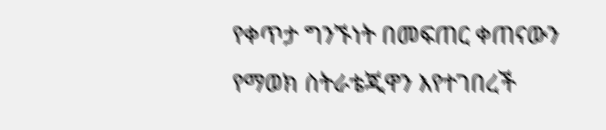የቀጥታ ግንኙነት በመፍጠር ቀጠናውን የማወክ ስትራቴጂዋን እየተገበረች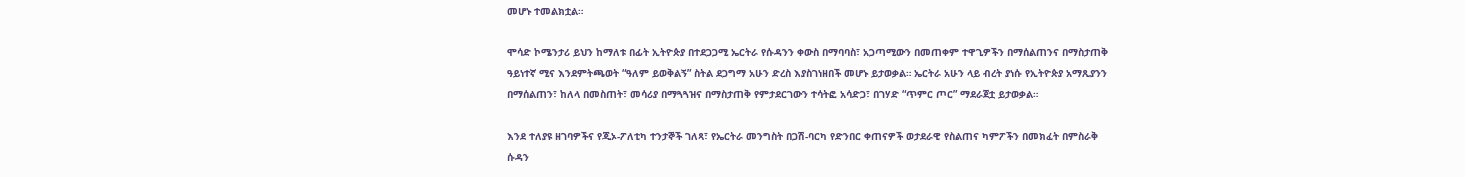መሆኑ ተመልክቷል።

ሞሳድ ኮሜንታሪ ይህን ከማለቱ በፊት ኢትዮጵያ በተደጋጋሚ ኤርትራ የሱዳንን ቀውስ በማባባስ፣ አጋጣሚውን በመጠቀም ተዋጊዎችን በማሰልጠንና በማስታጠቅ ዓይነተኛ ሚና እንደምትጫወት “ዓለም ይወቅልኝ” ስትል ደጋግማ አሁን ድረስ እያስገነዘበች መሆኑ ይታወቃል። ኤርትራ አሁን ላይ ብረት ያነሱ የኢትዮጵያ አማጺያንን በማሰልጠን፣ ከለላ በመስጠት፣ መሳሪያ በማጓጓዝና በማስታጠቅ የምታደርገውን ተሳትፎ አሳድጋ፣ በገሃድ “ጥምር ጦር” ማደራጀቷ ይታወቃል።

እንደ ተለያዩ ዘገባዎችና የጂኦ-ፖለቲካ ተንታኞች ገለጻ፣ የኤርትራ መንግስት በጋሽ-ባርካ የድንበር ቀጠናዎች ወታደራዊ የስልጠና ካምፖችን በመክፈት በምስራቅ ሱዳን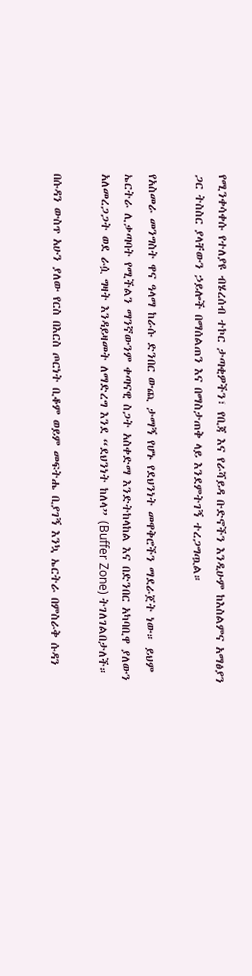የሚንቀሳቀሱ የተለያዩ ብሄረሰብ ተኮር ታጣቂዎችን፣ የቢጃ እና የራሻይዳ ቡድኖችን እንዲሁም ከእስልምና አማፅያን ጋር ትስስር ያላቸውን ኃይሎች በማሰልጠን እና በማስታጠቅ ላይ እንደምትገኝ ተረጋግጧል።

የአስመራ መንግስት ዋና ዓላማ ከራሱ ድንበር ውጪ ታማኝ የሆኑ የደህንነት መዋቅሮችን ማደራጀት ነው። ይህም ኤርትራ ሊቃጣባት የሚችልን ማንኛውንም ቀጣናዊ ስጋት አስቀድማ እንድትከላከል እና በድንበር አካባቢዋ ያለውን አለመረጋጋት ወደ ራሷ ግዛት እንዳይዛመት ለማድረግ እንደ “ደህንነት ከለላ” (Buffer Zone) ትገለገልበታለች።

በሱዳን ውስጥ አሁን ያለው የርስ በእርስ ጦርነት ቢቆም ወይም መፍትሔ ቢያገኝ እንኳ ኤርትራ በምስራቅ ሱዳን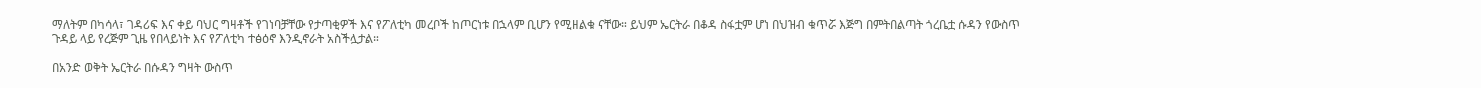ማለትም በካሳላ፣ ገዳሪፍ እና ቀይ ባህር ግዛቶች የገነባቻቸው የታጣቂዎች እና የፖለቲካ መረቦች ከጦርነቱ በኋላም ቢሆን የሚዘልቁ ናቸው። ይህም ኤርትራ በቆዳ ስፋቷም ሆነ በህዝብ ቁጥሯ እጅግ በምትበልጣት ጎረቤቷ ሱዳን የውስጥ ጉዳይ ላይ የረጅም ጊዜ የበላይነት እና የፖለቲካ ተፅዕኖ እንዲኖራት አስችሏታል።

በአንድ ወቅት ኤርትራ በሱዳን ግዛት ውስጥ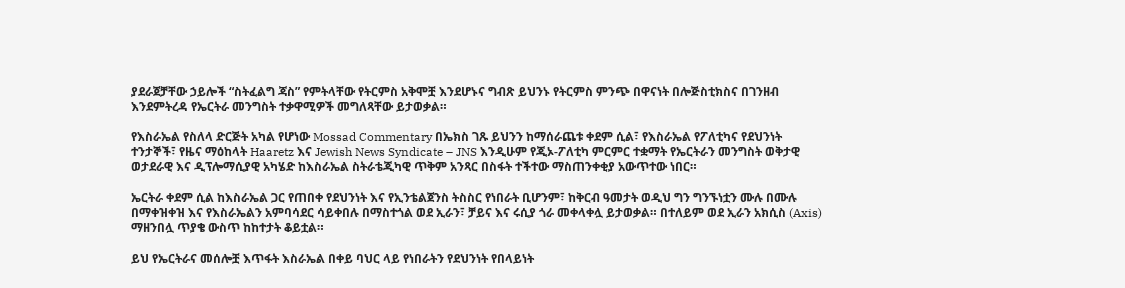ያደራጀቻቸው ኃይሎች “ስትፈልግ ጃስ” የምትላቸው የትርምስ አቅሞቿ እንደሆኑና ግብጽ ይህንኑ የትርምስ ምንጭ በዋናነት በሎጅስቲክስና በገንዘብ እንደምትረዳ የኤርትራ መንግስት ተቃዋሚዎች መግለጻቸው ይታወቃል።

የእስራኤል የስለላ ድርጅት አካል የሆነው Mossad Commentary በኤክስ ገጹ ይህንን ከማሰራጨቱ ቀደም ሲል፣ የእስራኤል የፖለቲካና የደህንነት ተንታኞች፣ የዜና ማዕከላት Haaretz እና Jewish News Syndicate – JNS እንዲሁም የጂኦ-ፖለቲካ ምርምር ተቋማት የኤርትራን መንግስት ወቅታዊ ወታደራዊ እና ዲፕሎማሲያዊ አካሄድ ከእስራኤል ስትራቴጂካዊ ጥቅም አንጻር በስፋት ተችተው ማስጠንቀቂያ አውጥተው ነበር።

ኤርትራ ቀደም ሲል ከእስራኤል ጋር የጠበቀ የደህንነት እና የኢንቴልጀንስ ትስስር የነበራት ቢሆንም፣ ከቅርብ ዓመታት ወዲህ ግን ግንኙነቷን ሙሉ በሙሉ በማቀዝቀዝ እና የእስራኤልን አምባሳደር ሳይቀበሉ በማስተጎል ወደ ኢራን፣ ቻይና እና ሩሲያ ጎራ መቀላቀሏ ይታወቃል። በተለይም ወደ ኢራን አክሲስ (Axis) ማዘንበሏ ጥያቄ ውስጥ ከከተታት ቆይቷል።

ይህ የኤርትራና መሰሎቿ እጥፋት እስራኤል በቀይ ባህር ላይ የነበራትን የደህንነት የበላይነት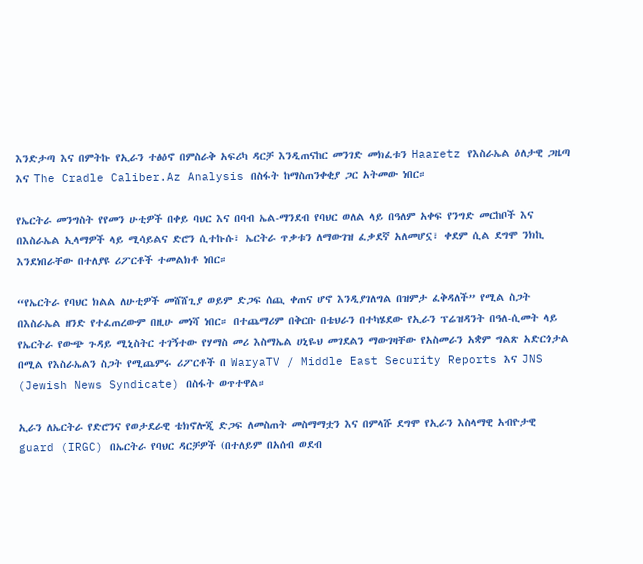እንድታጣ እና በምትኩ የኢራን ተፅዕኖ በምስራቅ አፍሪካ ዳርቻ እንዲጠናከር መንገድ መክፈቱን Haaretz የእስራኤል ዕለታዊ ጋዜጣ እና The Cradle Caliber.Az Analysis በስፋት ከማስጠንቀቂያ ጋር አትመው ነበር።

የኤርትራ መንግስት የየመን ሁቲዎች በቀይ ባህር እና በባብ ኤል-ማንደብ የባህር ወለል ላይ በዓለም አቀፍ የንግድ መርከቦች እና በእስራኤል ኢላማዎች ላይ ሚሳይልና ድሮን ሲተኩሱ፣ ኤርትራ ጥቃቱን ለማውገዝ ፈቃደኛ አለመሆኗ፣ ቀደም ሲል ደግሞ ንክኪ እንደነበራቸው በተለያዩ ሪፖርቶች ተመልክቶ ነበር።

“የኤርትራ የባህር ክልል ለሁቲዎች መሸሸጊያ ወይም ድጋፍ ሰጪ ቀጠና ሆኖ እንዲያገለግል በዝምታ ፈቅዳለች” የሚል ስጋት በእስራኤል ዘንድ የተፈጠረውም በዚሁ መነሻ ነበር። በተጨማሪም በቅርቡ በቴህራን በተካሄደው የኢራን ፕሬዝዳንት በዓለ-ሲመት ላይ የኤርትራ የውጭ ጉዳይ ሚኒስትር ተገኝተው የሃማስ መሪ እስማኤል ሀኒዬህ መገደልን ማውገዛቸው የአስመራን አቋም ግልጽ አድርጎታል በሚል የእስራኤልን ስጋት የሚጨምሩ ሪፖርቶች በ WaryaTV / Middle East Security Reports እና JNS (Jewish News Syndicate) በስፋት ወጥተዋል።

ኢራን ለኤርትራ የድሮንና የወታደራዊ ቴክኖሎጂ ድጋፍ ለመስጠት መስማማቷን እና በምላሹ ደግሞ የኢራን እስላማዊ አብዮታዊ guard (IRGC) በኤርትራ የባህር ዳርቻዎች (በተለይም በአሰብ ወደብ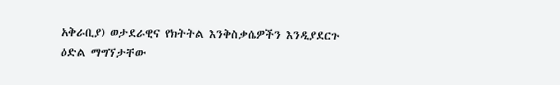አቅራቢያ) ወታደራዊና የክትትል እንቅስቃሴዎችን እንዲያደርጉ ዕድል ማግኘታቸው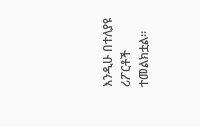እንዲሁ በተለያዩ ሪፖርቶች ተመልክቷል።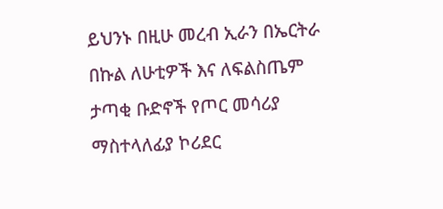ይህንኑ በዚሁ መረብ ኢራን በኤርትራ በኩል ለሁቲዎች እና ለፍልስጤም ታጣቂ ቡድኖች የጦር መሳሪያ ማስተላለፊያ ኮሪደር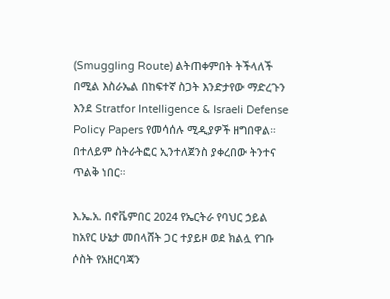(Smuggling Route) ልትጠቀምበት ትችላለች በሚል እስራኤል በከፍተኛ ስጋት እንድታየው ማድረጉን እንደ Stratfor Intelligence & Israeli Defense Policy Papers የመሳሰሉ ሚዲያዎች ዘግበዋል። በተለይም ስትራትፎር ኢንተለጀንስ ያቀረበው ትንተና ጥልቅ ነበር።

እ.ኤ.አ. በኖቬምበር 2024 የኤርትራ የባህር ኃይል ከአየር ሁኔታ መበላሸት ጋር ተያይዞ ወደ ክልሏ የገቡ ሶስት የአዘርባጃን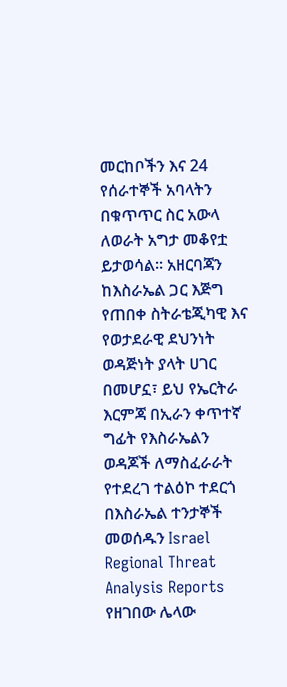መርከቦችን እና 24 የሰራተኞች አባላትን በቁጥጥር ስር አውላ ለወራት አግታ መቆየቷ ይታወሳል። አዘርባጃን ከእስራኤል ጋር እጅግ የጠበቀ ስትራቴጂካዊ እና የወታደራዊ ደህንነት ወዳጅነት ያላት ሀገር በመሆኗ፣ ይህ የኤርትራ እርምጃ በኢራን ቀጥተኛ ግፊት የእስራኤልን ወዳጆች ለማስፈራራት የተደረገ ተልዕኮ ተደርጎ በእስራኤል ተንታኞች መወሰዱን Israel Regional Threat Analysis Reports የዘገበው ሌላው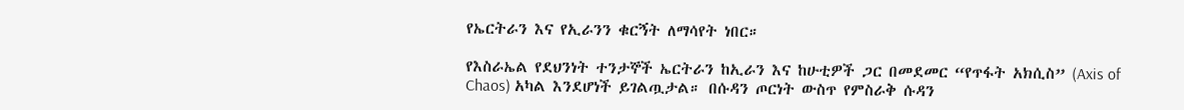የኤርትራን እና የኢራንን ቁርኝት ለማሳየት ነበር።

የእስራኤል የደህንነት ተንታኞች ኤርትራን ከኢራን እና ከሁቲዎች ጋር በመደመር “የጥፋት አክሲስ” (Axis of Chaos) አካል እንደሆነች ይገልጧታል። በሱዳን ጦርነት ውስጥ የምስራቅ ሱዳን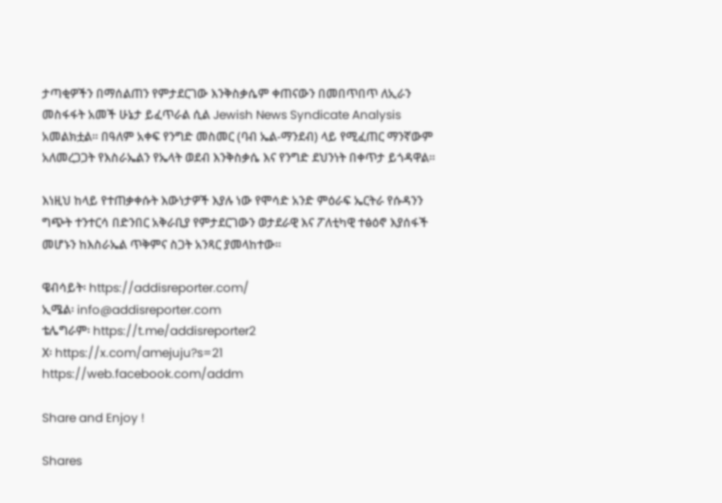ታጣቂዎችን በማሰልጠን የምታደርገው እንቅስቃሴም ቀጠናውን በመበጥበጥ ለኢራን መስፋፋት አመች ሁኔታ ይፈጥራል ሲል Jewish News Syndicate Analysis አመልክቷል። በዓለም አቀፍ የንግድ መስመር (ባብ ኤል-ማንደብ) ላይ የሚፈጠር ማንኛውም አለመረጋጋት የእስራኤልን የኤላት ወደብ እንቅስቃሴ እና የንግድ ደህንነት በቀጥታ ይጎዳዋል።

እነዚህ ከላይ የተጠቃቀሱት እውነታዎች እያሉ ነው የሞሳድ አንድ ምዕራፍ ኤርትራ የሱዳንን ግጭት ተንተርሳ በድንበር አቅራቢያ የምታደርገውን ወታደራዊ እና ፖለቲካዊ ተፅዕኖ እያሰፋች መሆኑን ከእስራኤል ጥቅምና ስጋት አንጻር ያመላከተው።

ዌብሳይት፡ https://addisreporter.com/
ኢሜል፡ info@addisreporter.com
ቴሌግራም፡ https://t.me/addisreporter2
X፡ https://x.com/amejuju?s=21
https://web.facebook.com/addm

Share and Enjoy !

Shares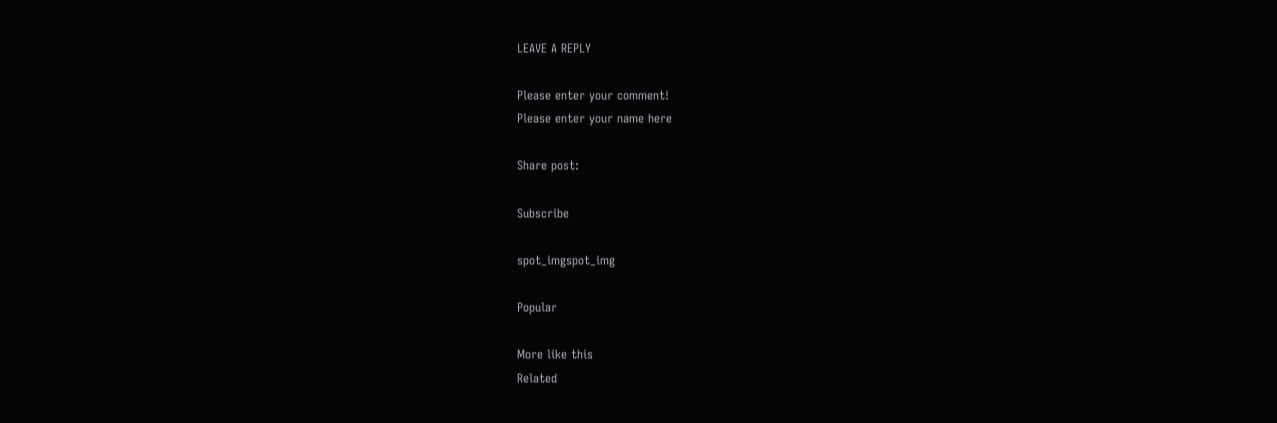LEAVE A REPLY

Please enter your comment!
Please enter your name here

Share post:

Subscribe

spot_imgspot_img

Popular

More like this
Related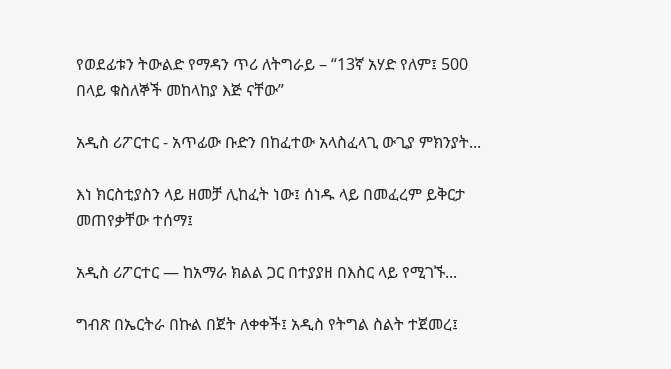የወደፊቱን ትውልድ የማዳን ጥሪ ለትግራይ – “13ኛ አሃድ የለም፤ 500 በላይ ቁስለኞች መከላከያ እጅ ናቸው”

አዲስ ሪፖርተር - አጥፊው ቡድን በከፈተው አላስፈላጊ ውጊያ ምክንያት...

እነ ክርስቲያስን ላይ ዘመቻ ሊከፈት ነው፤ ሰነዱ ላይ በመፈረም ይቅርታ መጠየቃቸው ተሰማ፤

አዲስ ሪፖርተር — ከአማራ ክልል ጋር በተያያዘ በእስር ላይ የሚገኙ...

ግብጽ በኤርትራ በኩል በጀት ለቀቀች፤ አዲስ የትግል ስልት ተጀመረ፤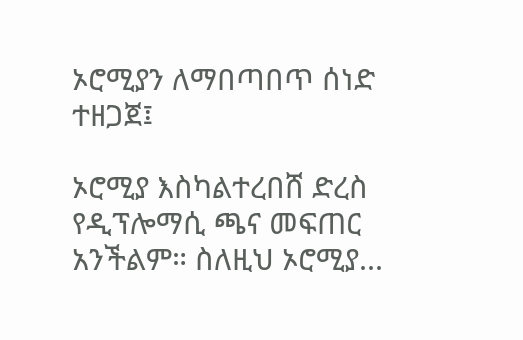ኦሮሚያን ለማበጣበጥ ሰነድ ተዘጋጀ፤

ኦሮሚያ እስካልተረበሸ ድረስ የዲፕሎማሲ ጫና መፍጠር አንችልም። ስለዚህ ኦሮሚያ...